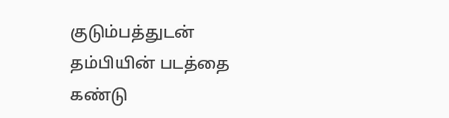குடும்பத்துடன் தம்பியின் படத்தை கண்டு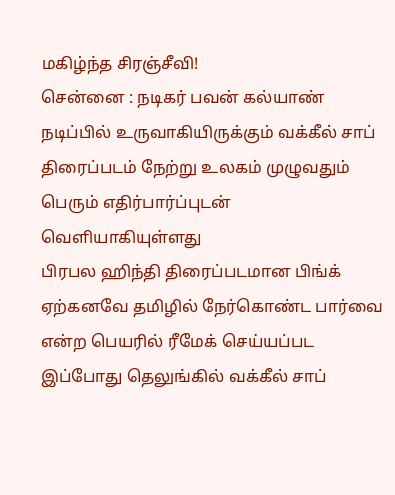மகிழ்ந்த சிரஞ்சீவி!
சென்னை : நடிகர் பவன் கல்யாண் நடிப்பில் உருவாகியிருக்கும் வக்கீல் சாப் திரைப்படம் நேற்று உலகம் முழுவதும் பெரும் எதிர்பார்ப்புடன் வெளியாகியுள்ளது
பிரபல ஹிந்தி திரைப்படமான பிங்க் ஏற்கனவே தமிழில் நேர்கொண்ட பார்வை என்ற பெயரில் ரீமேக் செய்யப்பட இப்போது தெலுங்கில் வக்கீல் சாப்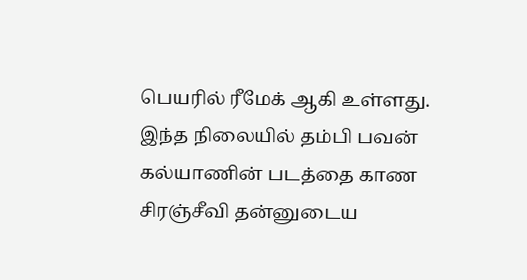பெயரில் ரீமேக் ஆகி உள்ளது.
இந்த நிலையில் தம்பி பவன் கல்யாணின் படத்தை காண சிரஞ்சீவி தன்னுடைய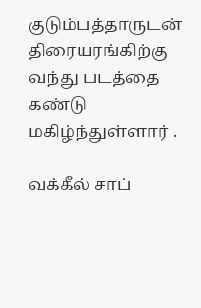குடும்பத்தாருடன் திரையரங்கிற்கு வந்து படத்தை கண்டு மகிழ்ந்துள்ளார் .

வக்கீல் சாப்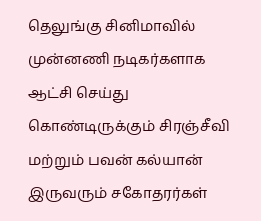தெலுங்கு சினிமாவில் முன்னணி நடிகர்களாக ஆட்சி செய்து கொண்டிருக்கும் சிரஞ்சீவி மற்றும் பவன் கல்யான் இருவரும் சகோதரர்கள்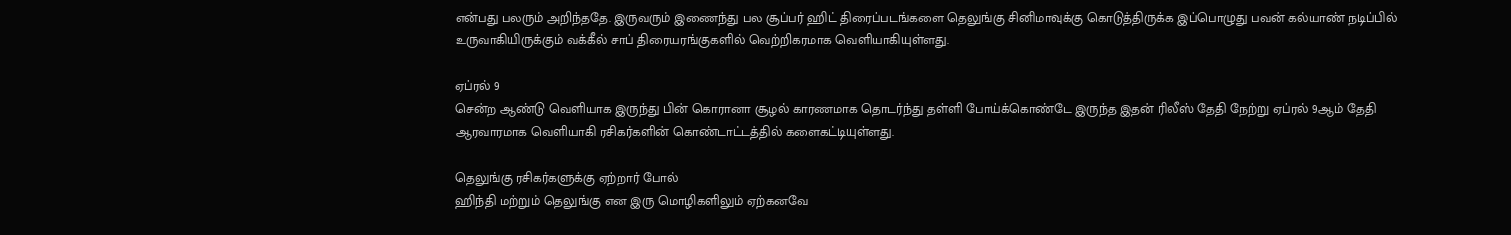என்பது பலரும் அறிந்ததே. இருவரும் இணைந்து பல சூப்பர் ஹிட் திரைப்படங்களை தெலுங்கு சினிமாவுக்கு கொடுத்திருக்க இப்பொழுது பவன் கல்யாண் நடிப்பில் உருவாகியிருக்கும் வக்கீல் சாப் திரையரங்குகளில் வெற்றிகரமாக வெளியாகியுள்ளது.

ஏப்ரல் 9
சென்ற ஆண்டு வெளியாக இருந்து பின் கொரானா சூழல் காரணமாக தொடர்ந்து தள்ளி போய்க்கொண்டே இருந்த இதன் ரிலீஸ் தேதி நேற்று ஏப்ரல் 9ஆம் தேதி ஆரவாரமாக வெளியாகி ரசிகர்களின் கொண்டாட்டத்தில் களைகட்டியுள்ளது.

தெலுங்கு ரசிகர்களுக்கு ஏற்றார் போல்
ஹிந்தி மற்றும் தெலுங்கு என இரு மொழிகளிலும் ஏற்கனவே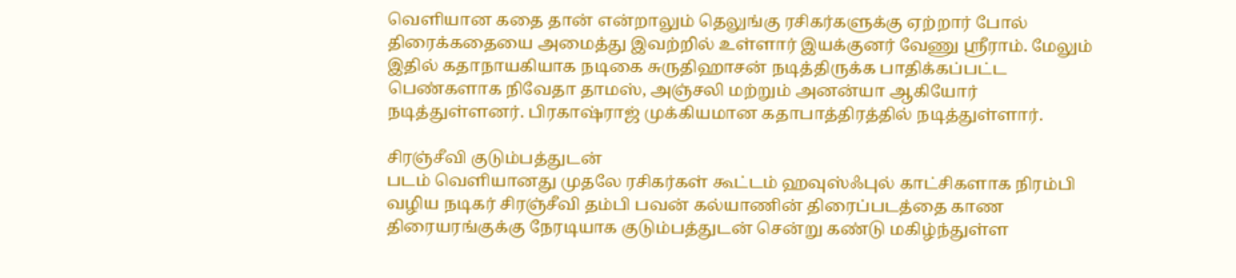வெளியான கதை தான் என்றாலும் தெலுங்கு ரசிகர்களுக்கு ஏற்றார் போல் திரைக்கதையை அமைத்து இவற்றில் உள்ளார் இயக்குனர் வேணு ஸ்ரீராம். மேலும் இதில் கதாநாயகியாக நடிகை சுருதிஹாசன் நடித்திருக்க பாதிக்கப்பட்ட பெண்களாக நிவேதா தாமஸ், அஞ்சலி மற்றும் அனன்யா ஆகியோர் நடித்துள்ளனர். பிரகாஷ்ராஜ் முக்கியமான கதாபாத்திரத்தில் நடித்துள்ளார்.

சிரஞ்சீவி குடும்பத்துடன்
படம் வெளியானது முதலே ரசிகர்கள் கூட்டம் ஹவுஸ்ஃபுல் காட்சிகளாக நிரம்பி வழிய நடிகர் சிரஞ்சீவி தம்பி பவன் கல்யாணின் திரைப்படத்தை காண திரையரங்குக்கு நேரடியாக குடும்பத்துடன் சென்று கண்டு மகிழ்ந்துள்ள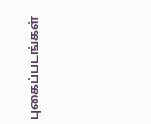புகைப்படங்கள்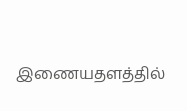இணையதளத்தில்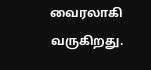வைரலாகி வருகிறது.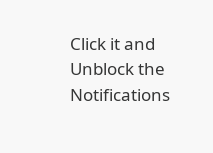Click it and Unblock the Notifications